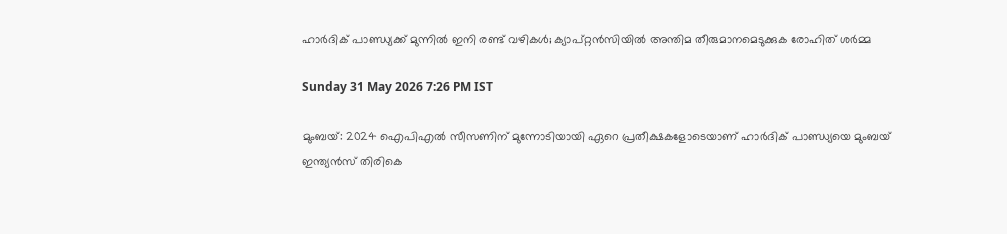ഹാര്‍ദിക് പാണ്ഡ്യക്ക് മുന്നില്‍ ഇനി രണ്ട് വഴികള്‍; ക്യാപ്റ്റന്‍സിയില്‍ അന്തിമ തീരുമാനമെടുക്കുക രോഹിത് ശര്‍മ്മ

Sunday 31 May 2026 7:26 PM IST

മുംബയ്: 2024 ഐപിഎല്‍ സീസണിന് മുന്നോടിയായി ഏറെ പ്രതീക്ഷകളോടെയാണ് ഹാര്‍ദിക് പാണ്ഡ്യയെ മുംബയ് ഇന്ത്യന്‍സ് തിരികെ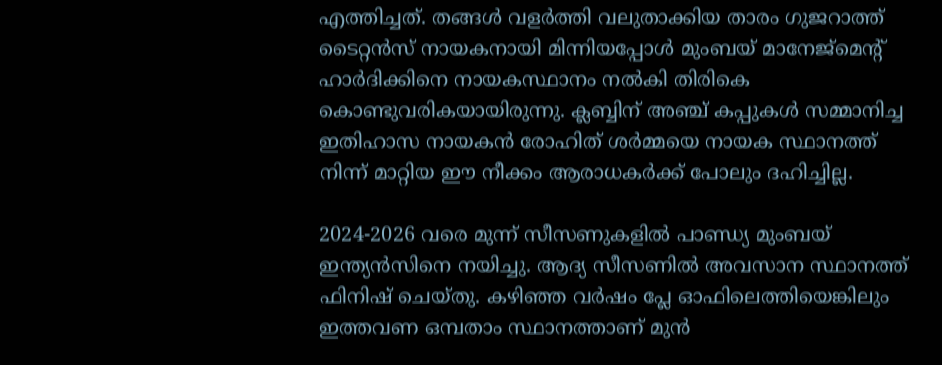എത്തിച്ചത്. തങ്ങള്‍ വളര്‍ത്തി വലുതാക്കിയ താരം ഗുജറാത്ത് ടൈറ്റന്‍സ് നായകനായി മിന്നിയപ്പോള്‍ മുംബയ് മാനേജ്‌മെന്റ് ഹാര്‍ദിക്കിനെ നായകസ്ഥാനം നല്‍കി തിരികെ കൊണ്ടുവരികയായിരുന്നു. ക്ലബ്ബിന് അഞ്ച് കപ്പുകള്‍ സമ്മാനിച്ച ഇതിഹാസ നായകന്‍ രോഹിത് ശര്‍മ്മയെ നായക സ്ഥാനത്ത് നിന്ന് മാറ്റിയ ഈ നീക്കം ആരാധകര്‍ക്ക് പോലും ദഹിച്ചില്ല.

2024-2026 വരെ മുന്ന് സീസണുകളില്‍ പാണ്ഡ്യ മുംബയ് ഇന്ത്യന്‍സിനെ നയിച്ചു. ആദ്യ സീസണില്‍ അവസാന സ്ഥാനത്ത് ഫിനിഷ് ചെയ്തു. കഴിഞ്ഞ വര്‍ഷം പ്ലേ ഓഫിലെത്തിയെങ്കിലും ഇത്തവണ ഒമ്പതാം സ്ഥാനത്താണ് മുന്‍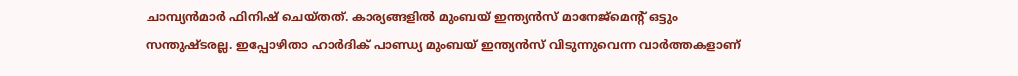ചാമ്പ്യന്‍മാര്‍ ഫിനിഷ് ചെയ്തത്. കാര്യങ്ങളില്‍ മുംബയ് ഇന്ത്യന്‍സ് മാനേജ്‌മെന്റ് ഒട്ടും സന്തുഷ്ടരല്ല. ഇപ്പോഴിതാ ഹാര്‍ദിക് പാണ്ഡ്യ മുംബയ് ഇന്ത്യന്‍സ് വിടുന്നുവെന്ന വാര്‍ത്തകളാണ്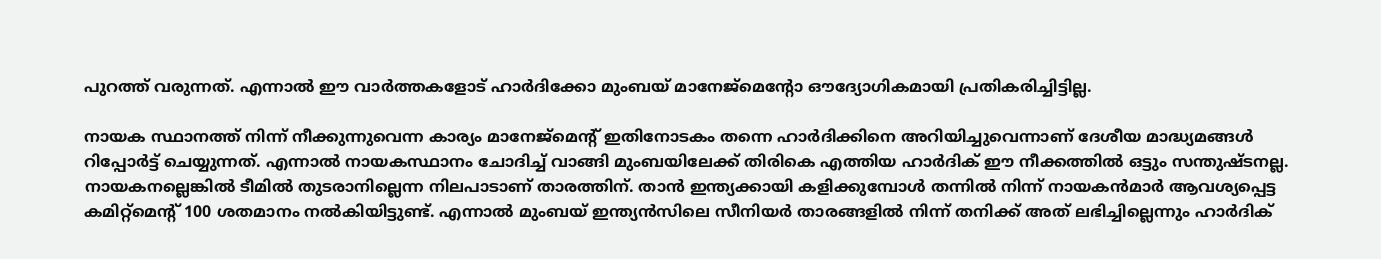പുറത്ത് വരുന്നത്. എന്നാല്‍ ഈ വാര്‍ത്തകളോട് ഹാര്‍ദിക്കോ മുംബയ് മാനേജ്‌മെന്റോ ഔദ്യോഗികമായി പ്രതികരിച്ചിട്ടില്ല.

നായക സ്ഥാനത്ത് നിന്ന് നീക്കുന്നുവെന്ന കാര്യം മാനേജ്‌മെന്റ് ഇതിനോടകം തന്നെ ഹാര്‍ദിക്കിനെ അറിയിച്ചുവെന്നാണ് ദേശീയ മാദ്ധ്യമങ്ങള്‍ റിപ്പോര്‍ട്ട് ചെയ്യുന്നത്. എന്നാല്‍ നായകസ്ഥാനം ചോദിച്ച് വാങ്ങി മുംബയിലേക്ക് തിരികെ എത്തിയ ഹാര്‍ദിക് ഈ നീക്കത്തില്‍ ഒട്ടും സന്തുഷ്ടനല്ല. നായകനല്ലെങ്കില്‍ ടീമില്‍ തുടരാനില്ലെന്ന നിലപാടാണ് താരത്തിന്. താന്‍ ഇന്ത്യക്കായി കളിക്കുമ്പോള്‍ തന്നില്‍ നിന്ന് നായകന്‍മാര്‍ ആവശ്യപ്പെട്ട കമിറ്റ്‌മെന്റ് 100 ശതമാനം നല്‍കിയിട്ടുണ്ട്. എന്നാല്‍ മുംബയ് ഇന്ത്യന്‍സിലെ സീനിയര്‍ താരങ്ങളില്‍ നിന്ന് തനിക്ക് അത് ലഭിച്ചില്ലെന്നും ഹാര്‍ദിക്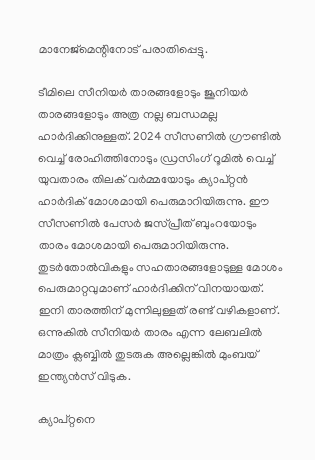മാനേജ്‌മെന്റിനോട് പരാതിപ്പെട്ടു.

ടീമിലെ സീനിയര്‍ താരങ്ങളോടും ജൂനിയര്‍ താരങ്ങളോടും അത്ര നല്ല ബന്ധമല്ല ഹാര്‍ദിക്കിനുള്ളത്. 2024 സീസണില്‍ ഗ്രൗണ്ടില്‍ വെച്ച് രോഹിത്തിനോടും ഡ്രസിംഗ് റൂമില്‍ വെച്ച് യുവതാരം തിലക് വര്‍മ്മയോടും ക്യാപ്റ്റന്‍ ഹാര്‍ദിക് മോശമായി പെരുമാറിയിരുന്നു. ഈ സീസണില്‍ പേസര്‍ ജസ്പ്രീത് ബുംറയോടും താരം മോശമായി പെരുമാറിയിരുന്നു. തുടര്‍തോല്‍വികളും സഹതാരങ്ങളോടുള്ള മോശം പെരുമാറ്റവുമാണ് ഹാര്‍ദിക്കിന് വിനയായത്. ഇനി താരത്തിന് മുന്നിലുള്ളത് രണ്ട് വഴികളാണ്. ഒന്നുകില്‍ സീനിയര്‍ താരം എന്ന ലേബലില്‍ മാത്രം ക്ലബ്ബില്‍ തുടരുക അല്ലെങ്കില്‍ മുംബയ് ഇന്ത്യന്‍സ് വിടുക.

ക്യാപ്റ്റനെ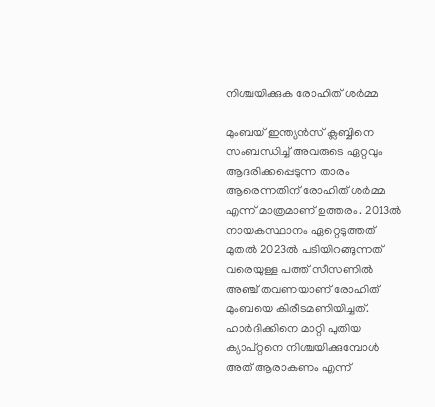നിശ്ചയിക്കുക രോഹിത് ശര്‍മ്മ

മുംബയ് ഇന്ത്യന്‍സ് ക്ലബ്ബിനെ സംബന്ധിച്ച് അവരുടെ ഏറ്റവും ആദരിക്കപ്പെടുന്ന താരം ആരെന്നതിന് രോഹിത് ശര്‍മ്മ എന്ന് മാത്രമാണ് ഉത്തരം. 2013ല്‍ നായകസ്ഥാനം ഏറ്റെടുത്തത് മുതല്‍ 2023ല്‍ പടിയിറങ്ങുന്നത് വരെയുള്ള പത്ത് സീസണില്‍ അഞ്ച് തവണയാണ് രോഹിത് മുംബയെ കിരീടമണിയിച്ചത്. ഹാര്‍ദിക്കിനെ മാറ്റി പുതിയ ക്യാപ്റ്റനെ നിശ്ചയിക്കുമ്പോള്‍ അത് ആരാകണം എന്ന്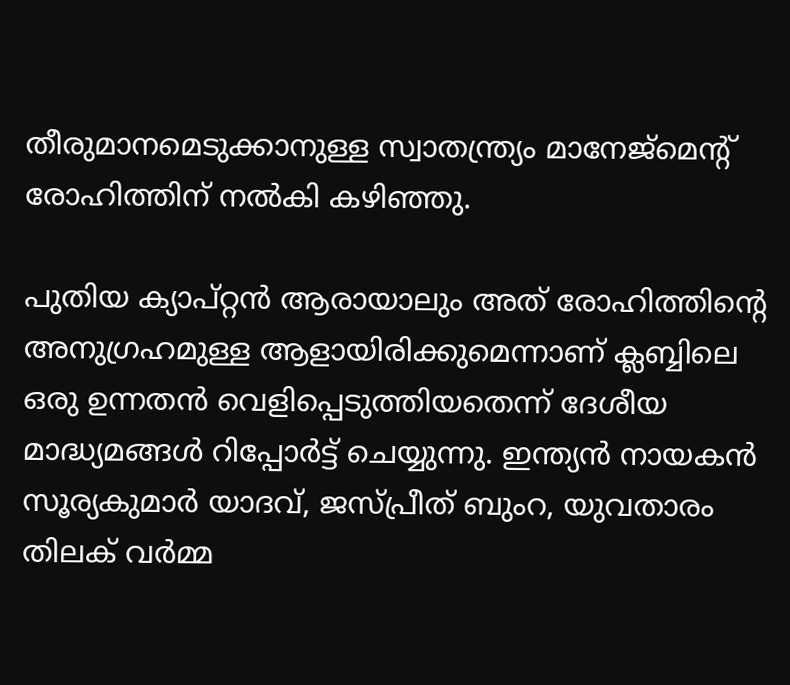തീരുമാനമെടുക്കാനുള്ള സ്വാതന്ത്ര്യം മാനേജ്‌മെന്റ് രോഹിത്തിന് നല്‍കി കഴിഞ്ഞു.

പുതിയ ക്യാപ്റ്റന്‍ ആരായാലും അത് രോഹിത്തിന്റെ അനുഗ്രഹമുള്ള ആളായിരിക്കുമെന്നാണ് ക്ലബ്ബിലെ ഒരു ഉന്നതന്‍ വെളിപ്പെടുത്തിയതെന്ന് ദേശീയ മാദ്ധ്യമങ്ങള്‍ റിപ്പോര്‍ട്ട് ചെയ്യുന്നു. ഇന്ത്യന്‍ നായകന്‍ സൂര്യകുമാര്‍ യാദവ്, ജസ്പ്രീത് ബുംറ, യുവതാരം തിലക് വര്‍മ്മ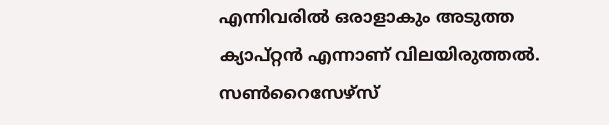എന്നിവരില്‍ ഒരാളാകും അടുത്ത ക്യാപ്റ്റന്‍ എന്നാണ് വിലയിരുത്തല്‍. സണ്‍റൈസേഴ്‌സ്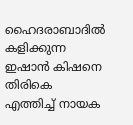ഹൈദരാബാദില്‍ കളിക്കുന്ന ഇഷാന്‍ കിഷനെ തിരികെ എത്തിച്ച് നായക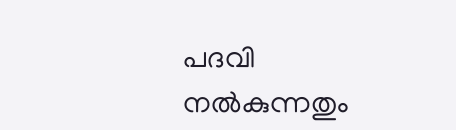പദവി നല്‍കുന്നതും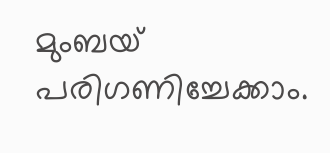മുംബയ് പരിഗണിച്ചേക്കാം.